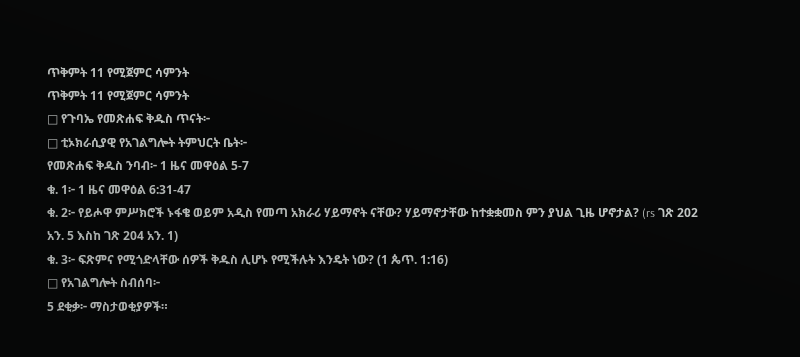ጥቅምት 11 የሚጀምር ሳምንት
ጥቅምት 11 የሚጀምር ሳምንት
□ የጉባኤ የመጽሐፍ ቅዱስ ጥናት፦
□ ቲኦክራሲያዊ የአገልግሎት ትምህርት ቤት፦
የመጽሐፍ ቅዱስ ንባብ፦ 1 ዜና መዋዕል 5-7
ቁ. 1፦ 1 ዜና መዋዕል 6:31-47
ቁ. 2፦ የይሖዋ ምሥክሮች ኑፋቄ ወይም አዲስ የመጣ አክራሪ ሃይማኖት ናቸው? ሃይማኖታቸው ከተቋቋመስ ምን ያህል ጊዜ ሆኖታል? (rs ገጽ 202 አን. 5 እስከ ገጽ 204 አን. 1)
ቁ. 3፦ ፍጽምና የሚጎድላቸው ሰዎች ቅዱስ ሊሆኑ የሚችሉት እንዴት ነው? (1 ጴጥ. 1:16)
□ የአገልግሎት ስብሰባ፦
5 ደቂቃ፦ ማስታወቂያዎች።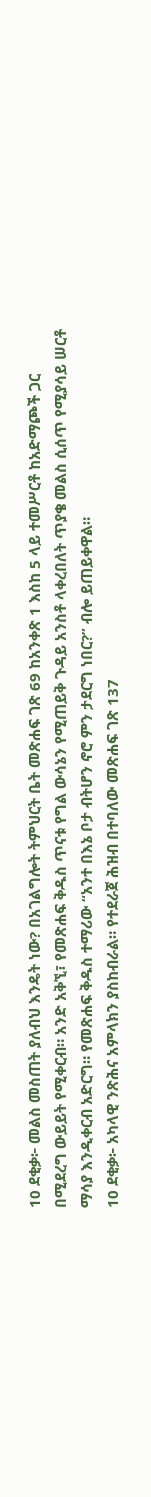10 ደቂቃ፦ መልስ መስጠት ያለብህ እንዴት ነው? በአገልግሎት ትምህርት ቤት መጽሐፍ ገጽ 69 ከአንቀጽ 1 እስከ 5 ላይ ተመሥርቶ ከአድማጮች ጋር በሚደረግ ውይይት የሚቀርብ። አንድ አቅኚ፣ የመጽሐፍ ቅዱስ ጥናቱ የግል ውሳኔን የሚጠይቅ ጉዳይ አንስቶ ላቀረበለት ጥያቄ መልስ ሲሰጥ የሚያሳይ ሠርቶ ማሳያ እንዲቀርብ አድርግ። የመጽሐፍ ቅዱስ ተማሪው “አንተ በእኔ ቦታ ብትሆን ኖሮ ምን ታደርግ ነበር?” ብሎ ይጠይቀዋል።
10 ደቂቃ፦ አካላዊ ንጽሕና አምላክን ያስከብራል። የተደራጀ ሕዝብ በተባለው መጽሐፍ ገጽ 137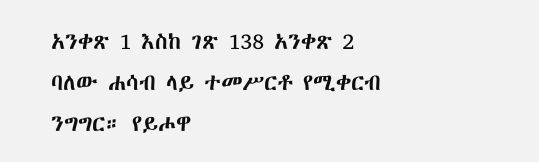አንቀጽ 1 እስከ ገጽ 138 አንቀጽ 2 ባለው ሐሳብ ላይ ተመሥርቶ የሚቀርብ ንግግር። የይሖዋ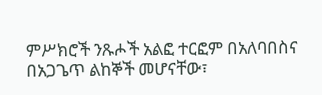ምሥክሮች ንጹሖች አልፎ ተርፎም በአለባበስና በአጋጌጥ ልከኞች መሆናቸው፣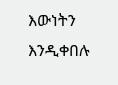እውነትን እንዲቀበሉ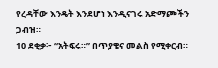የረዳቸው እንዴት እንደሆነ እንዲናገሩ አድማጮችን ጋብዝ።
10 ደቂቃ፦ “አትፍሩ።” በጥያቄና መልስ የሚቀርብ።